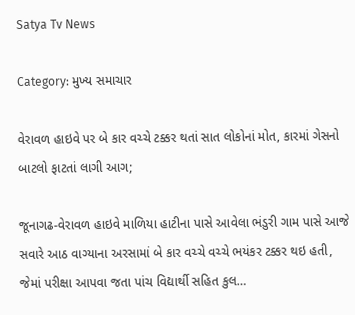Satya Tv News

Category: મુખ્ય સમાચાર

વેરાવળ હાઇવે પર બે કાર વચ્ચે ટક્કર થતાં સાત લોકોનાં મોત, કારમાં ગેસનો બાટલો ફાટતાં લાગી આગ;

જૂનાગઢ-વેરાવળ હાઇવે માળિયા હાટીના પાસે આવેલા ભંડુરી ગામ પાસે આજે સવારે આઠ વાગ્યાના અરસામાં બે કાર વચ્ચે વચ્ચે ભયંકર ટક્કર થઇ હતી, જેમાં પરીક્ષા આપવા જતા પાંચ વિદ્યાર્થી સહિત કુલ…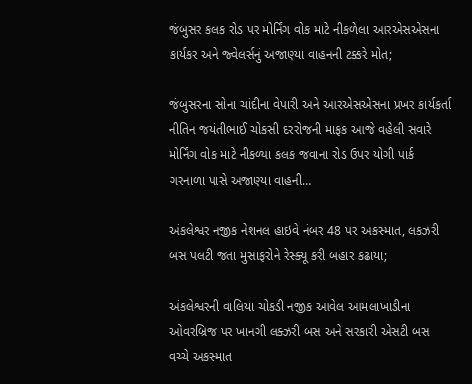જંબુસર કલક રોડ પર મોર્નિંગ વોક માટે નીકળેલા આરએસએસના કાર્યકર અને જ્વેલર્સનું અજાણ્યા વાહનની ટક્કરે મોત;

જંબુસરના સોના ચાંદીના વેપારી અને આરએસએસના પ્રખર કાર્યકર્તા નીતિન જયંતીભાઈ ચોકસી દરરોજની માફક આજે વહેલી સવારે મોર્નિંગ વોક માટે નીકળ્યા કલક જવાના રોડ ઉપર યોગી પાર્ક ગરનાળા પાસે અજાણ્યા વાહની…

અંકલેશ્વર નજીક નેશનલ હાઇવે નંબર 48 પર અકસ્માત, લકઝરી બસ પલટી જતા મુસાફરોને રેસ્ક્યૂ કરી બહાર કઢાયા;

અંકલેશ્વરની વાલિયા ચોકડી નજીક આવેલ આમલાખાડીના ઓવરબ્રિજ પર ખાનગી લક્ઝરી બસ અને સરકારી એસટી બસ વચ્ચે અકસ્માત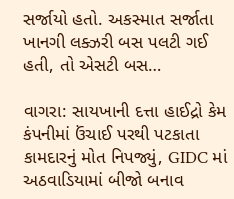સર્જાયો હતો. અકસ્માત સર્જાતા ખાનગી લક્ઝરી બસ પલટી ગઈ હતી, તો એસટી બસ…

વાગરા: સાયખાની દત્તા હાઈદ્રો કેમ કંપનીમાં ઉંચાઈ પરથી પટકાતા કામદારનું મોત નિપજ્યું, GIDC માં અઠવાડિયામાં બીજો બનાવ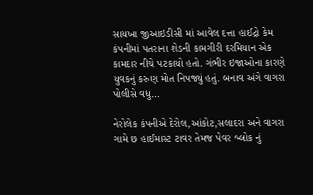સાયખા જીઆઇડીસી માં આવેલ દત્તા હાઈદ્રો કેમ કંપનીમાં પતરાના શેડની કામગીરી દરમિયાન એક કામદાર નીચે પટકાયો હતો. ગંભીર ઇજાઓના કારણે યુવકનું કરુણ મોત નિપજ્યું હતું. બનાવ અંગે વાગરા પોલીસે વધુ…

નેરોલેક કંપનીએ દેરોલ,આંકોટ,સલાદરા અને વાગરા ગામે છ હાઈમાસ્ટ ટાવર તેમજ પેવર બ્લોક નું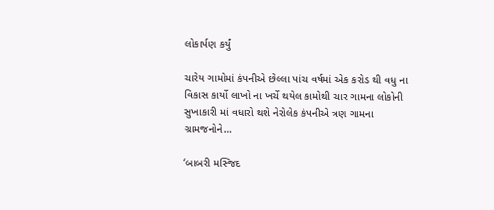લોકાર્પણ કર્યું

ચારેય ગામોમાં કંપનીએ છેલ્લા પાંચ વર્ષમાં એક કરોડ થી વધુ ના વિકાસ કાર્યો લાખો ના ખર્ચે થયેલ કામોથી ચાર ગામના લોકોની સુખાકારી માં વધારો થશે નેરોલેક કંપનીએ ત્રણ ગામના ગ્રામજનોને…

‘બાબરી મસ્જિદ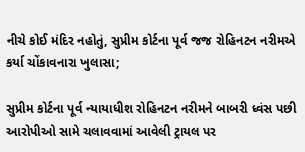નીચે કોઈ મંદિર નહોતું, સુપ્રીમ કોર્ટના પૂર્વ જજ રોહિનટન નરીમએ કર્યા ચોંકાવનારા ખુલાસા;

સુપ્રીમ કોર્ટના પૂર્વ ન્યાયાધીશ રોહિનટન નરીમને બાબરી ધ્વંસ પછી આરોપીઓ સામે ચલાવવામાં આવેલી ટ્રાયલ પર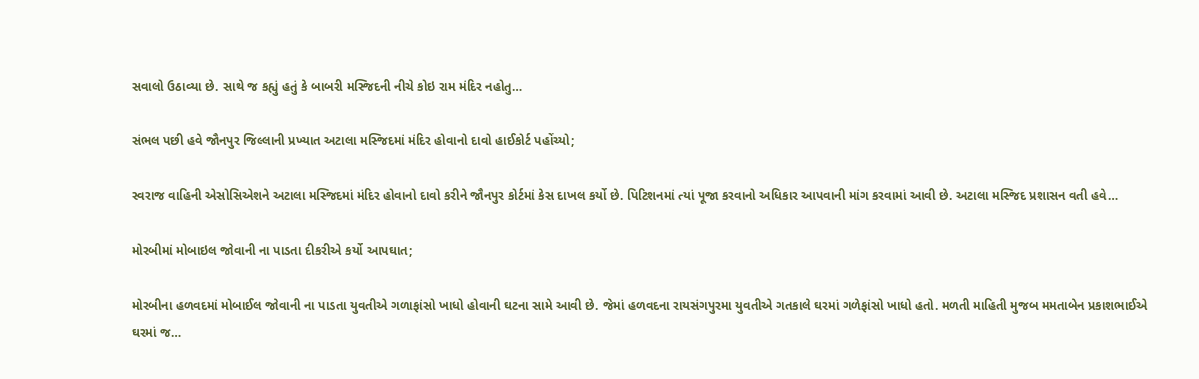સવાલો ઉઠાવ્યા છે. સાથે જ કહ્યું હતું કે બાબરી મસ્જિદની નીચે કોઇ રામ મંદિર નહોતુ…

સંભલ પછી હવે જૌનપુર જિલ્લાની પ્રખ્યાત અટાલા મસ્જિદમાં મંદિર હોવાનો દાવો હાઈકોર્ટ પહોંચ્યો;

સ્વરાજ વાહિની એસોસિએશને અટાલા મસ્જિદમાં મંદિર હોવાનો દાવો કરીને જૌનપુર કોર્ટમાં કેસ દાખલ કર્યો છે. પિટિશનમાં ત્યાં પૂજા કરવાનો અધિકાર આપવાની માંગ કરવામાં આવી છે. અટાલા મસ્જિદ પ્રશાસન વતી હવે…

મોરબીમાં મોબાઇલ જોવાની ના પાડતા દીકરીએ કર્યો આપઘાત;

મોરબીના હળવદમાં મોબાઈલ જોવાની ના પાડતા યુવતીએ ગળાફાંસો ખાધો હોવાની ઘટના સામે આવી છે. જેમાં હળવદના રાયસંગપુરમા યુવતીએ ગતકાલે ઘરમાં ગળેફાંસો ખાધો હતો. મળતી માહિતી મુજબ મમતાબેન પ્રકાશભાઈએ ઘરમાં જ…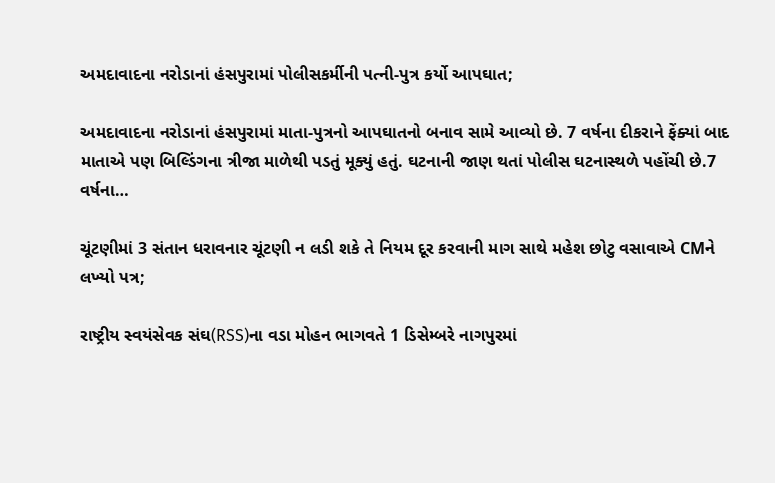અમદાવાદના નરોડાનાં હંસપુરામાં પોલીસકર્મીની પત્ની-પુત્ર કર્યો આપઘાત;

અમદાવાદના નરોડાનાં હંસપુરામાં માતા-પુત્રનો આપઘાતનો બનાવ સામે આવ્યો છે. 7 વર્ષના દીકરાને ફેંક્યાં બાદ માતાએ પણ બિલ્ડિંગના ત્રીજા માળેથી પડતું મૂક્યું હતું. ઘટનાની જાણ થતાં પોલીસ ઘટનાસ્થળે પહોંચી છે.7 વર્ષના…

ચૂંટણીમાં 3 સંતાન ધરાવનાર ચૂંટણી ન લડી શકે તે નિયમ દૂર કરવાની માગ સાથે મહેશ છોટુ વસાવાએ CMને લખ્યો પત્ર;

રાષ્ટ્રીય સ્વયંસેવક સંઘ(RSS)ના વડા મોહન ભાગવતે 1 ડિસેમ્બરે નાગપુરમાં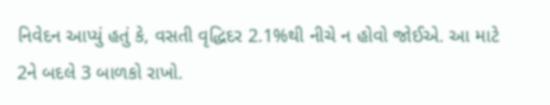નિવેદન આપ્યું હતું કે, વસતી વૃદ્ધિદર 2.1%થી નીચે ન હોવો જોઈએ. આ માટે 2ને બદલે 3 બાળકો રાખો.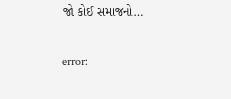જો કોઈ સમાજનો…

error: